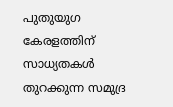പുതുയുഗ കേരളത്തിന് സാധ്യതകള്‍ തുറക്കുന്ന സമുദ്ര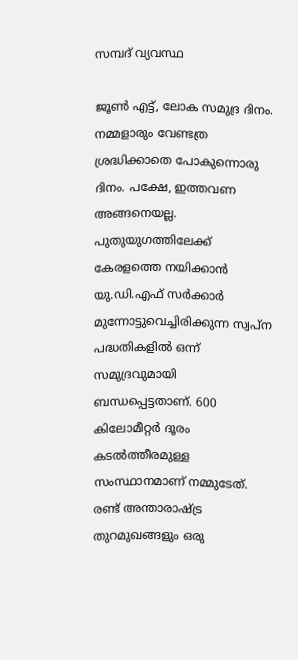സമ്പദ് വ്യവസ്ഥ

ജൂണ്‍ എട്ട്, ലോക സമുദ്ര ദിനം. നമ്മളാരും വേണ്ടത്ര ശ്രദ്ധിക്കാതെ പോകുന്നൊരു ദിനം. പക്ഷേ, ഇത്തവണ അങ്ങനെയല്ല. പുതുയുഗത്തിലേക്ക് കേരളത്തെ നയിക്കാന്‍ യു.ഡി.എഫ് സര്‍ക്കാര്‍ മുന്നോട്ടുവെച്ചിരിക്കുന്ന സ്വപ്‌ന പദ്ധതികളില്‍ ഒന്ന് സമുദ്രവുമായി ബന്ധപ്പെട്ടതാണ്. 600 കിലോമീറ്റര്‍ ദൂരം കടല്‍ത്തീരമുള്ള സംസ്ഥാനമാണ് നമ്മുടേത്. രണ്ട് അന്താരാഷ്ട്ര തുറമുഖങ്ങളും ഒരു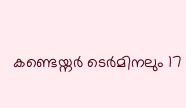കണ്ടെയ്നര്‍ ടെര്‍മിനലും 17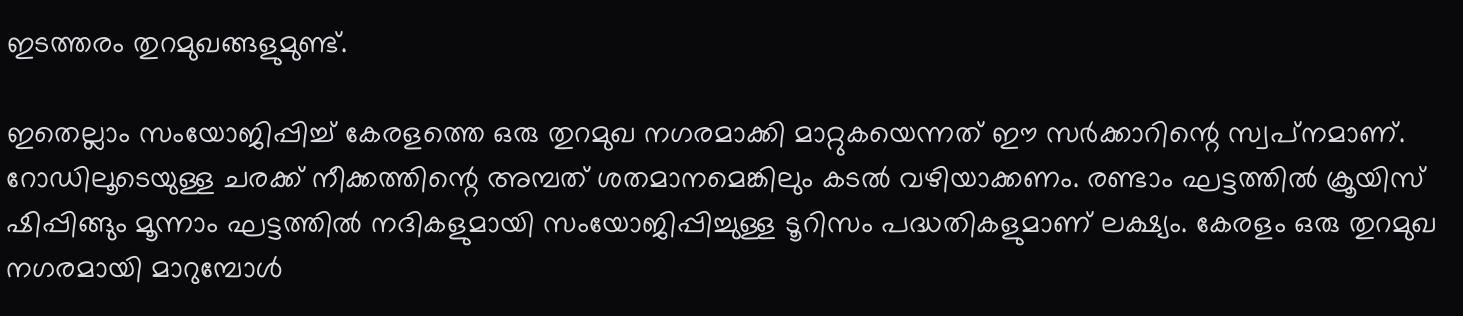ഇടത്തരം തുറമുഖങ്ങളുമുണ്ട്.

ഇതെല്ലാം സംയോജിപ്പിച്ച് കേരളത്തെ ഒരു തുറമുഖ നഗരമാക്കി മാറ്റുകയെന്നത് ഈ സര്‍ക്കാറിന്റെ സ്വപ്‌നമാണ്. റോഡിലൂടെയുള്ള ചരക്ക് നീക്കത്തിന്റെ അമ്പത് ശതമാനമെങ്കിലും കടല്‍ വഴിയാക്കണം. രണ്ടാം ഘട്ടത്തില്‍ ക്രൂയിസ് ഷിപ്പിങ്ങും മൂന്നാം ഘട്ടത്തില്‍ നദികളുമായി സംയോജിപ്പിച്ചുള്ള ടൂറിസം പദ്ധതികളുമാണ് ലക്ഷ്യം. കേരളം ഒരു തുറമുഖ നഗരമായി മാറുമ്പോള്‍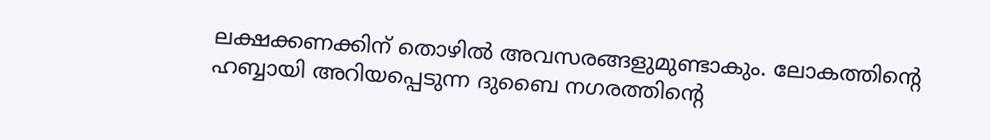ലക്ഷക്കണക്കിന് തൊഴില്‍ അവസരങ്ങളുമുണ്ടാകും. ലോകത്തിന്റെ ഹബ്ബായി അറിയപ്പെടുന്ന ദുബൈ നഗരത്തിന്റെ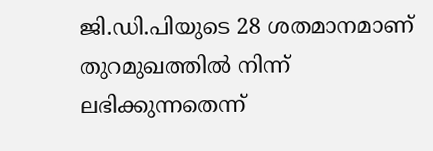ജി.ഡി.പിയുടെ 28 ശതമാനമാണ് തുറമുഖത്തില്‍ നിന്ന് ലഭിക്കുന്നതെന്ന്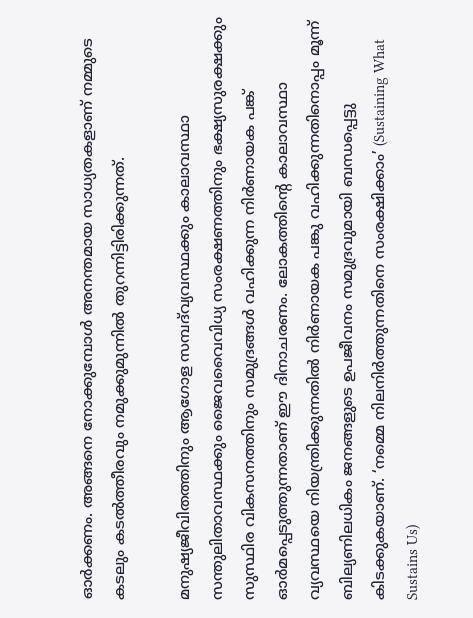ഓര്‍ക്കണം. അങ്ങനെ നോക്കുമ്പോള്‍ അനന്തമായ സാധ്യതകളാണ് നമ്മുടെ കടലും കടല്‍ത്തീരവും നമുക്കുമുന്നില്‍ തുറന്നിട്ടിരിക്കുന്നത്.

മനുഷ്യജീവിതത്തിനും ആഗോള സമ്പദ്‌വ്യവസ്ഥക്കും കാലാവസ്ഥാ സന്തുലിതാവസ്ഥക്കും ജൈവവൈവിധ്യ സംരക്ഷണത്തിനും ഭക്ഷ്യസുരക്ഷക്കും സുസ്ഥിര വികസനത്തിനും സമുദ്രങ്ങള്‍ വഹിക്കുന്ന നിര്‍ണായക പങ്ക് ഓർമപ്പെടുത്തുന്നതാണ് ഈ ദിനാചരണം. ലോകത്തിന്റെ കാലാവസ്ഥാ വ്യവസ്ഥയെ നിയന്ത്രിക്കുന്നതില്‍ നിര്‍ണായക പങ്കു വഹിക്കുന്നതിനൊപ്പം മൂന്ന് ബില്യണിലധികം ജനങ്ങളുടെ ഉപജീവനം സമുദ്രവുമായി ബന്ധപ്പെട്ടു കിടക്കുകയാണ്. ‘നമ്മെ നിലനിര്‍ത്തുന്നതിനെ സംരക്ഷിക്കാം’ (Sustaining What Sustains Us)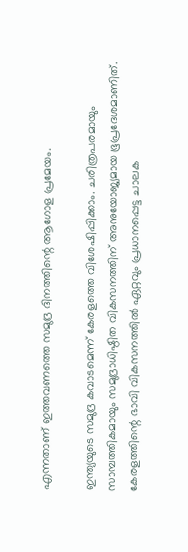എന്നതാണ് ഇത്തവണത്തെ സമുദ്ര ദിനത്തിന്റെ ആഗോള പ്രമേയം.

ഇന്ത്യയുടെ സമുദ്ര കവാടമെന്ന് കേരളത്തെ വിശേഷിപ്പിക്കാം. ചരിത്രപരമായും സാമ്പത്തികമായും സമുദ്രാധിഷ്ഠിത വികസനത്തിന് അനുയോജ്യമായ ഭൂപ്രദേശമാണിത്. കേരളത്തിന്റെ ഭാവി വികസനത്തില്‍ ഏറ്റവും പ്രധാനപ്പെട്ട ചാലക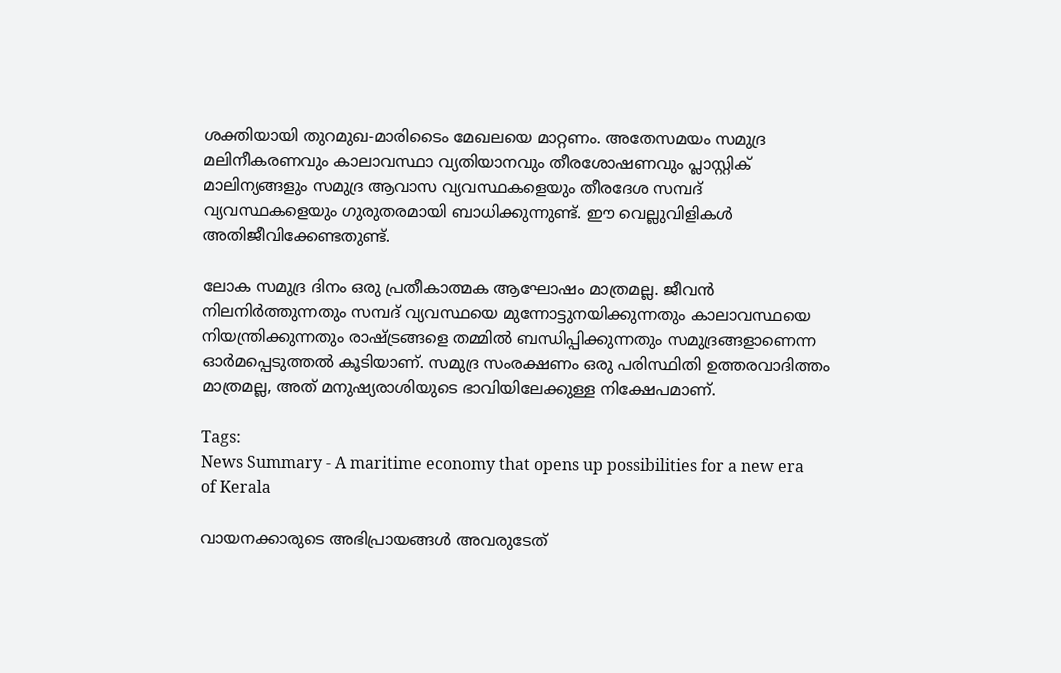ശക്തിയായി തുറമുഖ-മാരിടൈം മേഖലയെ മാറ്റണം. അതേസമയം സമുദ്ര മലിനീകരണവും കാലാവസ്ഥാ വ്യതിയാനവും തീരശോഷണവും പ്ലാസ്റ്റിക് മാലിന്യങ്ങളും സമുദ്ര ആവാസ വ്യവസ്ഥകളെയും തീരദേശ സമ്പദ് വ്യവസ്ഥകളെയും ഗുരുതരമായി ബാധിക്കുന്നുണ്ട്. ഈ വെല്ലുവിളികള്‍ അതിജീവിക്കേണ്ടതുണ്ട്.

ലോക സമുദ്ര ദിനം ഒരു പ്രതീകാത്മക ആഘോഷം മാത്രമല്ല. ജീവന്‍ നിലനിര്‍ത്തുന്നതും സമ്പദ് വ്യവസ്ഥയെ മുന്നോട്ടുനയിക്കുന്നതും കാലാവസ്ഥയെ നിയന്ത്രിക്കുന്നതും രാഷ്ട്രങ്ങളെ തമ്മില്‍ ബന്ധിപ്പിക്കുന്നതും സമുദ്രങ്ങളാണെന്ന ഓർമപ്പെടുത്തല്‍ കൂടിയാണ്. സമുദ്ര സംരക്ഷണം ഒരു പരിസ്ഥിതി ഉത്തരവാദിത്തം മാത്രമല്ല, അത് മനുഷ്യരാശിയുടെ ഭാവിയിലേക്കുള്ള നിക്ഷേപമാണ്.

Tags:
News Summary - A maritime economy that opens up possibilities for a new era of Kerala

വായനക്കാരുടെ അഭിപ്രായങ്ങള്‍ അവരുടേത്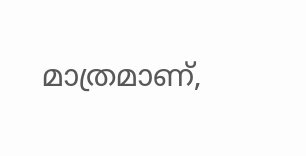മാത്രമാണ്,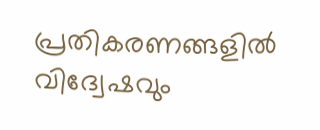പ്രതികരണങ്ങളിൽ വിദ്വേഷവും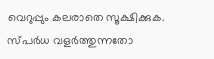വെറുപ്പും കലരാതെ സൂക്ഷിക്കുക. സ്പർധ വളർത്തുന്നതോ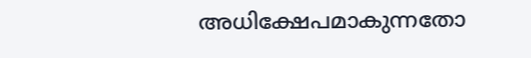അധിക്ഷേപമാകുന്നതോ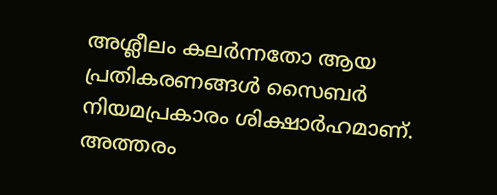അശ്ലീലം കലർന്നതോ ആയ പ്രതികരണങ്ങൾ സൈബർ നിയമപ്രകാരം ശിക്ഷാർഹമാണ്. അത്തരം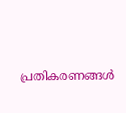പ്രതികരണങ്ങൾ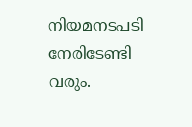നിയമനടപടി നേരിടേണ്ടി വരും.